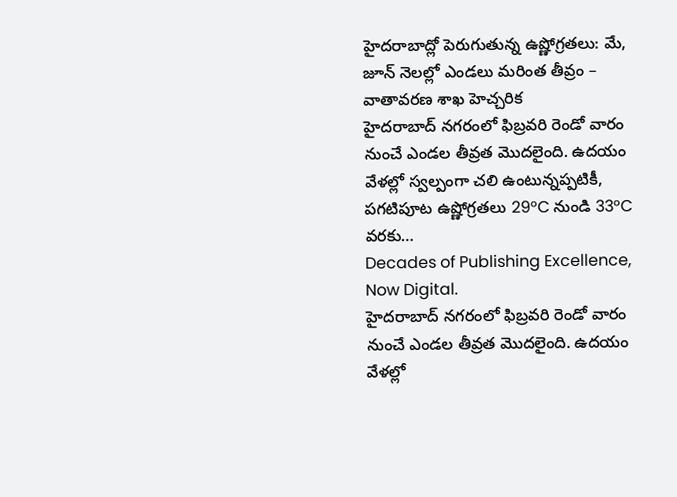హైదరాబాద్లో పెరుగుతున్న ఉష్ణోగ్రతలు: మే, జూన్ నెలల్లో ఎండలు మరింత తీవ్రం – వాతావరణ శాఖ హెచ్చరిక
హైదరాబాద్ నగరంలో ఫిబ్రవరి రెండో వారం నుంచే ఎండల తీవ్రత మొదలైంది. ఉదయం వేళల్లో స్వల్పంగా చలి ఉంటున్నప్పటికీ, పగటిపూట ఉష్ణోగ్రతలు 29°C నుండి 33°C వరకు…
Decades of Publishing Excellence, Now Digital.
హైదరాబాద్ నగరంలో ఫిబ్రవరి రెండో వారం నుంచే ఎండల తీవ్రత మొదలైంది. ఉదయం వేళల్లో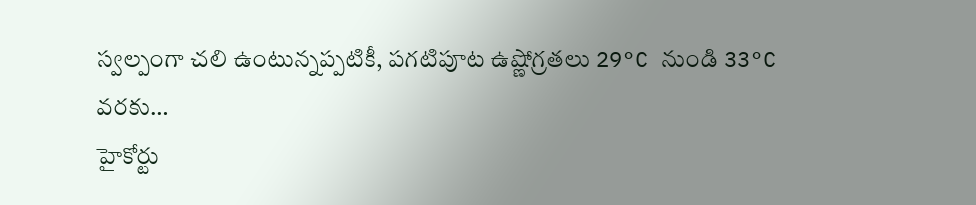స్వల్పంగా చలి ఉంటున్నప్పటికీ, పగటిపూట ఉష్ణోగ్రతలు 29°C నుండి 33°C వరకు…
హైకోర్టు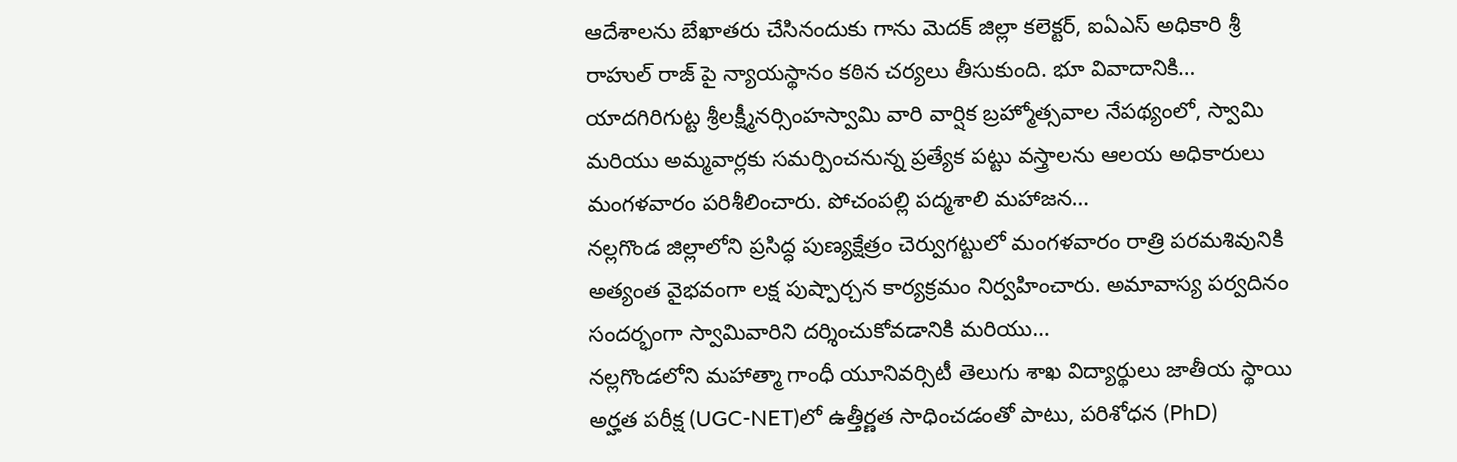ఆదేశాలను బేఖాతరు చేసినందుకు గాను మెదక్ జిల్లా కలెక్టర్, ఐఏఎస్ అధికారి శ్రీ రాహుల్ రాజ్ పై న్యాయస్థానం కఠిన చర్యలు తీసుకుంది. భూ వివాదానికి…
యాదగిరిగుట్ట శ్రీలక్ష్మీనర్సింహస్వామి వారి వార్షిక బ్రహ్మోత్సవాల నేపథ్యంలో, స్వామి మరియు అమ్మవార్లకు సమర్పించనున్న ప్రత్యేక పట్టు వస్త్రాలను ఆలయ అధికారులు మంగళవారం పరిశీలించారు. పోచంపల్లి పద్మశాలి మహాజన…
నల్లగొండ జిల్లాలోని ప్రసిద్ధ పుణ్యక్షేత్రం చెర్వుగట్టులో మంగళవారం రాత్రి పరమశివునికి అత్యంత వైభవంగా లక్ష పుష్పార్చన కార్యక్రమం నిర్వహించారు. అమావాస్య పర్వదినం సందర్భంగా స్వామివారిని దర్శించుకోవడానికి మరియు…
నల్లగొండలోని మహాత్మా గాంధీ యూనివర్సిటీ తెలుగు శాఖ విద్యార్థులు జాతీయ స్థాయి అర్హత పరీక్ష (UGC-NET)లో ఉత్తీర్ణత సాధించడంతో పాటు, పరిశోధన (PhD)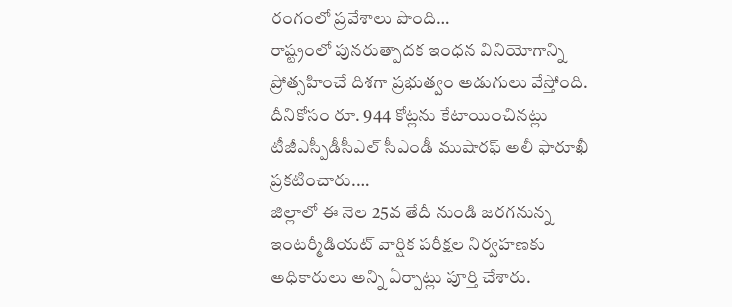రంగంలో ప్రవేశాలు పొంది…
రాష్ట్రంలో పునరుత్పాదక ఇంధన వినియోగాన్ని ప్రోత్సహించే దిశగా ప్రభుత్వం అడుగులు వేస్తోంది. దీనికోసం రూ. 944 కోట్లను కేటాయించినట్లు టీజీఎస్పీడీసీఎల్ సీఎండీ ముషారఫ్ అలీ ఫారూఖీ ప్రకటించారు.…
జిల్లాలో ఈ నెల 25వ తేదీ నుండి జరగనున్న ఇంటర్మీడియట్ వార్షిక పరీక్షల నిర్వహణకు అధికారులు అన్ని ఏర్పాట్లు పూర్తి చేశారు.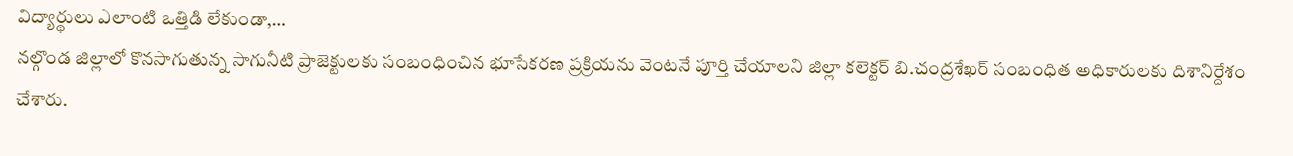విద్యార్థులు ఎలాంటి ఒత్తిడి లేకుండా,…
నల్గొండ జిల్లాలో కొనసాగుతున్న సాగునీటి ప్రాజెక్టులకు సంబంధించిన భూసేకరణ ప్రక్రియను వెంటనే పూర్తి చేయాలని జిల్లా కలెక్టర్ బి.చంద్రశేఖర్ సంబంధిత అధికారులకు దిశానిర్దేశం చేశారు.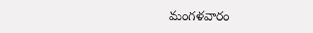మంగళవారం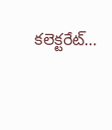కలెక్టరేట్…